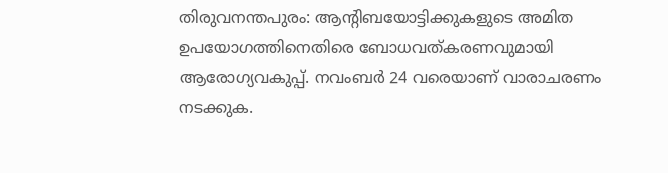തിരുവനന്തപുരം: ആന്‍റിബയോട്ടിക്കുകളുടെ അമിത ഉപയോഗത്തിനെതിരെ ബോധവത്കരണവുമായി ആരോഗ്യവകുപ്പ്. നവംബർ 24 വരെയാണ് വാരാചരണം നടക്കുക.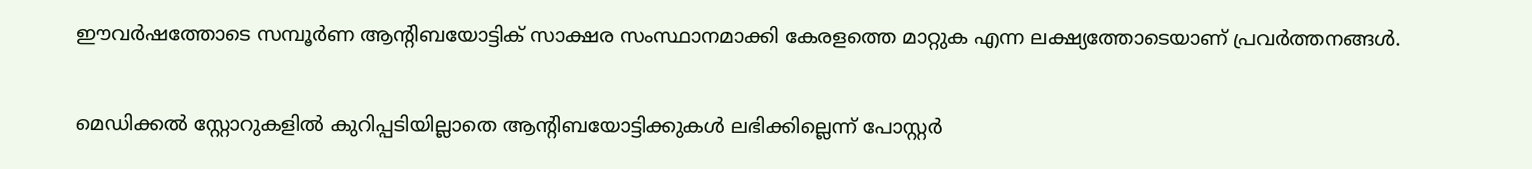ഈവർഷത്തോടെ സമ്പൂര്‍ണ ആന്റിബയോട്ടിക് സാക്ഷര സംസ്ഥാനമാക്കി കേരളത്തെ മാറ്റുക എന്ന ലക്ഷ്യത്തോടെയാണ് പ്രവർത്തനങ്ങൾ.

മെഡിക്കല്‍ സ്റ്റോറുകളില്‍ കുറിപ്പടിയില്ലാതെ ആന്റിബയോട്ടിക്കുകള്‍ ലഭിക്കില്ലെന്ന് പോസ്റ്റര്‍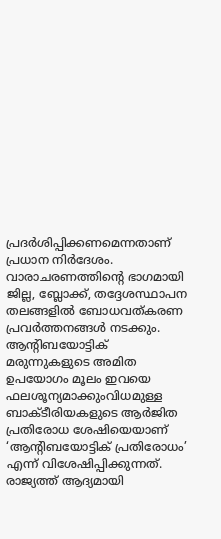പ്രദര്‍ശിപ്പിക്കണമെന്നതാണ് പ്രധാന നിർദേശം. വാരാചരണത്തിന്‍റെ ഭാഗമായി ജില്ല, ബ്ലോക്ക്, തദ്ദേശസ്ഥാപന തലങ്ങളില്‍ ബോധവത്കരണ പ്രവര്‍ത്തനങ്ങള്‍ നടക്കും. ആന്‍റിബയോട്ടിക് മരുന്നുകളുടെ അമിത ഉപയോഗം മൂലം ഇവയെ ഫലശൂന്യമാക്കുംവിധമുള്ള ബാക്ടീരിയകളുടെ ആർജിത പ്രതിരോധ ശേഷിയെയാണ് ‘ആന്‍റിബയോട്ടിക് പ്രതിരോധം’ എന്ന് വിശേഷിപ്പിക്കുന്നത്. രാജ്യത്ത് ആദ്യമായി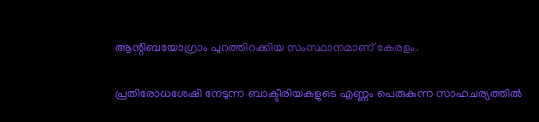ആന്റിബയോഗ്രാം പുറത്തിറക്കിയ സംസ്ഥാനമാണ് കേരളം.

പ്രതിരോധശേഷി നേടുന്ന ബാക്ടീരിയകളുടെ എണ്ണം പെരുകുന്ന സാഹചര്യത്തിൽ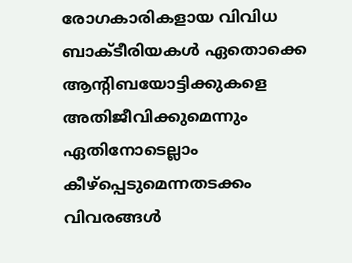രോഗകാരികളായ വിവിധ ബാക്ടീരിയകൾ ഏതൊക്കെ ആന്‍റിബയോട്ടിക്കുകളെ അതിജീവിക്കുമെന്നും ഏതിനോടെല്ലാം കീഴ്പ്പെടുമെന്നതടക്കം വിവരങ്ങൾ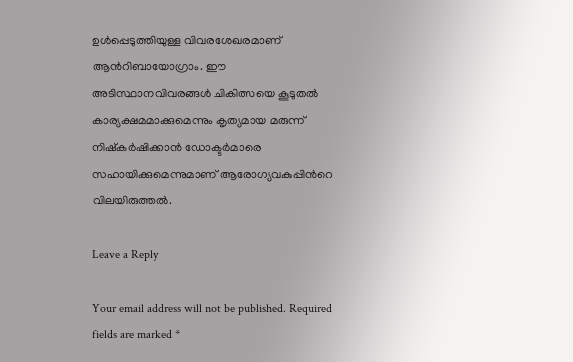ഉൾപ്പെടുത്തിയുള്ള വിവരശേഖരമാണ് ആന്‍റിബായോഗ്രാം. ഈ അടിസ്ഥാനവിവരങ്ങൾ ചികിത്സയെ കൂടുതൽ കാര്യക്ഷമമാക്കുമെന്നും കൃത്യമായ മരുന്ന് നിഷ്കർഷിക്കാൻ ഡോക്ടർമാരെ സഹായിക്കുമെന്നുമാണ് ആരോഗ്യവകുപ്പിന്‍റെ വിലയിരുത്തൽ.

Leave a Reply

Your email address will not be published. Required fields are marked *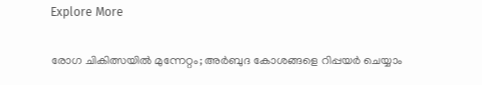Explore More

രോഗ ചികിത്സയിൽ മുന്നേറ്റം; അർബുദ കോശങ്ങളെ റിപ്പയർ ചെയ്യാം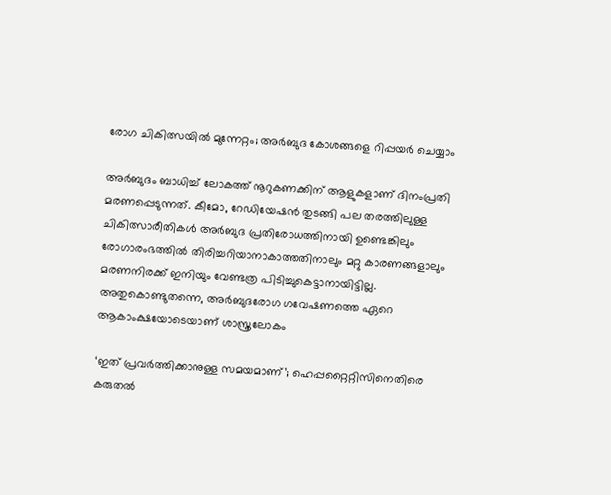രോഗ ചികിത്സയിൽ മുന്നേറ്റം; അർബുദ കോശങ്ങളെ റിപ്പയർ ചെയ്യാം

അർബുദം ബാധിച്ച് ലോകത്ത് നൂറുകണക്കിന് ആളുകളാണ് ദിനംപ്രതി മരണപ്പെടുന്നത്. കീമോ, റേഡിയേഷൻ തുടങ്ങി പല തരത്തിലുള്ള ചികിത്സാരീതികൾ അർബുദ പ്രതിരോധത്തിനായി ഉണ്ടെങ്കിലും രോഗാരംഭത്തിൽ തിരിച്ചറിയാനാകാത്തതിനാലും മറ്റു കാരണങ്ങളാലും മരണനിരക്ക് ഇനിയും വേണ്ടത്ര പിടിച്ചുകെട്ടാനായിട്ടില്ല. അതുകൊണ്ടുതന്നെ, അർബുദരോഗ ഗവേഷണത്തെ ഏറെ ആകാംക്ഷയോടെയാണ് ശാസ്ത്രലോകം

‘ഇത് പ്രവർത്തിക്കാനുള്ള സമയമാണ്’; ഹെപ്പറ്റൈറ്റിസിനെതിരെ കരുതൽ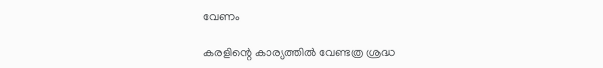വേണം

കരളിന്റെ കാര്യത്തില്‍ വേണ്ടത്ര ശ്രദ്ധ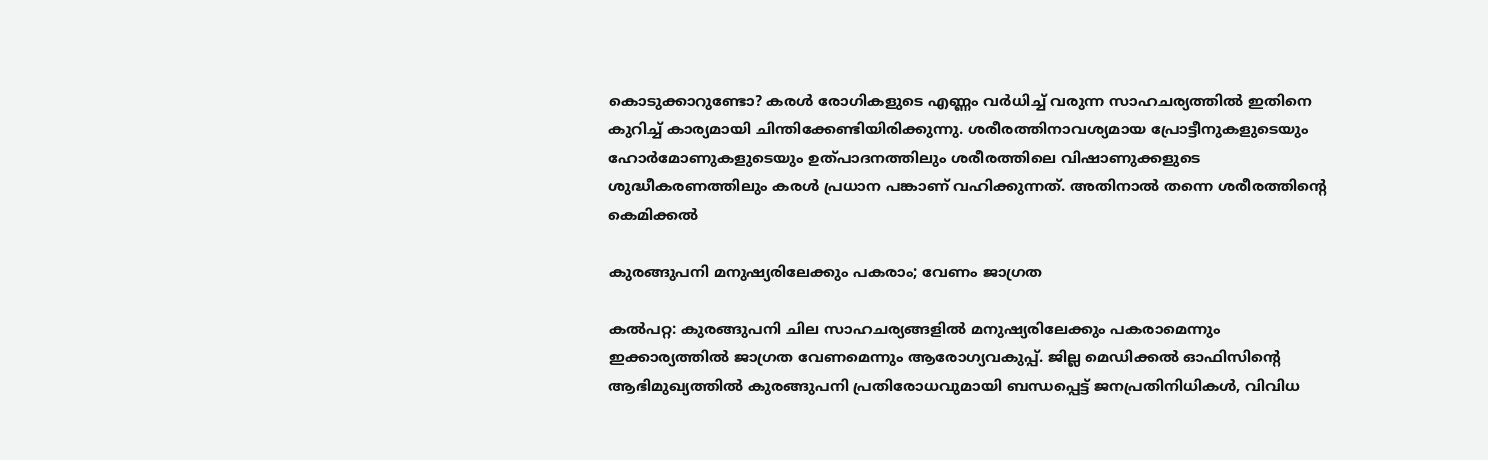കൊടുക്കാറുണ്ടോ? കരള്‍ രോഗികളുടെ എണ്ണം വർധിച്ച് വരുന്ന സാഹചര്യത്തിൽ ഇതിനെ കുറിച്ച് കാര്യമായി ചിന്തിക്കേണ്ടിയിരിക്കുന്നു. ശരീരത്തിനാവശ്യമായ പ്രോട്ടീനുകളുടെയും ഹോര്‍മോണുകളുടെയും ഉത്പാദനത്തിലും ശരീരത്തിലെ വിഷാണുക്കളുടെ ശുദ്ധീകരണത്തിലും കരള്‍ പ്രധാന പങ്കാണ് വഹിക്കുന്നത്. അതിനാല്‍ തന്നെ ശരീരത്തിന്റെ കെമിക്കല്‍

കുരങ്ങുപനി മനുഷ്യരിലേക്കും പകരാം; വേണം ജാഗ്രത

കൽപറ്റ: കുരങ്ങുപനി ചില സാഹചര്യങ്ങളിൽ മനുഷ്യരിലേക്കും പകരാമെന്നും ഇക്കാര്യത്തിൽ ജാഗ്രത വേണമെന്നും ആരോഗ്യവകുപ്പ്. ജില്ല മെഡിക്കല്‍ ഓഫിസിന്റെ ആഭിമുഖ്യത്തില്‍ കുരങ്ങുപനി പ്രതിരോധവുമായി ബന്ധപ്പെട്ട് ജനപ്രതിനിധികള്‍, വിവിധ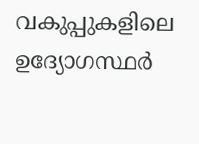വകുപ്പുകളിലെ ഉദ്യോഗസ്ഥര്‍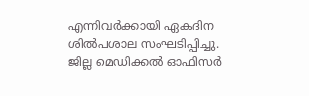എന്നിവര്‍ക്കായി ഏകദിന ശില്‍പശാല സംഘടിപ്പിച്ചു. ജില്ല മെഡിക്കല്‍ ഓഫിസര്‍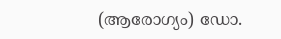(ആരോഗ്യം) ഡോ.